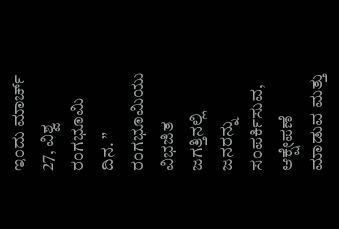ಇಂದು ಮಾರ್ಚ್ 27, ವಿಶ್ವ ರಂಗಭೂಮಿ ದಿನ. ” ರಂಗಭೂಮಿಯು ವಿಭಜಿತ ಜಗತ್ತಿನಲ್ಲಿ ಜನರನ್ನು ಸಂಪರ್ಕಿಸುವ, ಆಕ್ಷೇಪಣೆ ಮಾಡುವ ಮತ್ತು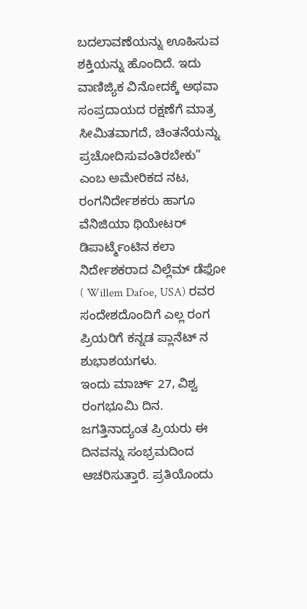ಬದಲಾವಣೆಯನ್ನು ಊಹಿಸುವ ಶಕ್ತಿಯನ್ನು ಹೊಂದಿದೆ. ಇದು ವಾಣಿಜ್ಯಿಕ ವಿನೋದಕ್ಕೆ ಅಥವಾ ಸಂಪ್ರದಾಯದ ರಕ್ಷಣೆಗೆ ಮಾತ್ರ ಸೀಮಿತವಾಗದೆ, ಚಿಂತನೆಯನ್ನು ಪ್ರಚೋದಿಸುವಂತಿರಬೇಕು” ಎಂಬ ಅಮೇರಿಕದ ನಟ, ರಂಗನಿರ್ದೇಶಕರು ಹಾಗೂ ವೆನಿಜಿಯಾ ಥಿಯೇಟರ್ ಡಿಪಾರ್ಟ್ಮೆಂಟಿನ ಕಲಾ ನಿರ್ದೇಶಕರಾದ ವಿಲ್ಲೆಮ್ ಡೆಫೋ ( Willem Dafoe, USA) ರವರ ಸಂದೇಶದೊಂದಿಗೆ ಎಲ್ಲ ರಂಗ ಪ್ರಿಯರಿಗೆ ಕನ್ನಡ ಪ್ಲಾನೆಟ್ ನ ಶುಭಾಶಯಗಳು.
ಇಂದು ಮಾರ್ಚ್ 27, ವಿಶ್ವ ರಂಗಭೂಮಿ ದಿನ. ಜಗತ್ತಿನಾದ್ಯಂತ ಪ್ರಿಯರು ಈ ದಿನವನ್ನು ಸಂಭ್ರಮದಿಂದ ಆಚರಿಸುತ್ತಾರೆ. ಪ್ರತಿಯೊಂದು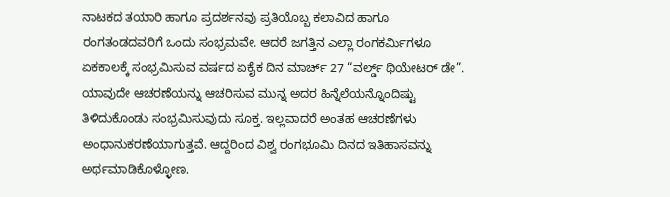ನಾಟಕದ ತಯಾರಿ ಹಾಗೂ ಪ್ರದರ್ಶನವು ಪ್ರತಿಯೊಬ್ಬ ಕಲಾವಿದ ಹಾಗೂ ರಂಗತಂಡದವರಿಗೆ ಒಂದು ಸಂಭ್ರಮವೇ. ಆದರೆ ಜಗತ್ತಿನ ಎಲ್ಲಾ ರಂಗಕರ್ಮಿಗಳೂ ಏಕಕಾಲಕ್ಕೆ ಸಂಭ್ರಮಿಸುವ ವರ್ಷದ ಏಕೈಕ ದಿನ ಮಾರ್ಚ್ 27 “ವರ್ಲ್ಡ್ ಥಿಯೇಟರ್ ಡೇ”.
ಯಾವುದೇ ಆಚರಣೆಯನ್ನು ಆಚರಿಸುವ ಮುನ್ನ ಅದರ ಹಿನ್ನೆಲೆಯನ್ನೊಂದಿಷ್ಟು ತಿಳಿದುಕೊಂಡು ಸಂಭ್ರಮಿಸುವುದು ಸೂಕ್ತ. ಇಲ್ಲವಾದರೆ ಅಂತಹ ಆಚರಣೆಗಳು ಅಂಧಾನುಕರಣೆಯಾಗುತ್ತವೆ. ಆದ್ದರಿಂದ ವಿಶ್ವ ರಂಗಭೂಮಿ ದಿನದ ಇತಿಹಾಸವನ್ನು ಅರ್ಥಮಾಡಿಕೊಳ್ಳೋಣ.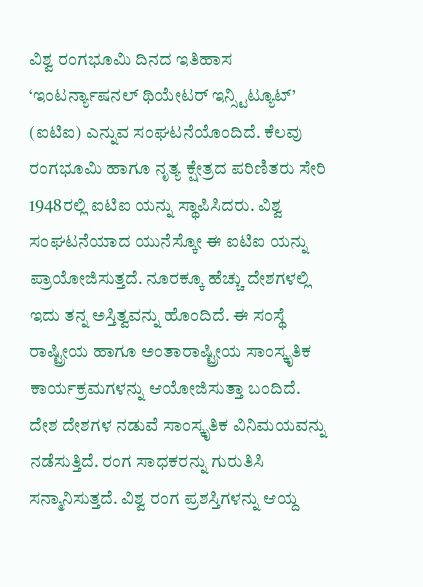ವಿಶ್ವ ರಂಗಭೂಮಿ ದಿನದ ಇತಿಹಾಸ
‘ಇಂಟರ್ನ್ಯಾಷನಲ್ ಥಿಯೇಟರ್ ಇನ್ಸ್ಟಿಟ್ಯೂಟ್’ (ಐಟಿಐ) ಎನ್ನುವ ಸಂಘಟನೆಯೊಂದಿದೆ. ಕೆಲವು ರಂಗಭೂಮಿ ಹಾಗೂ ನೃತ್ಯ ಕ್ಷೇತ್ರದ ಪರಿಣಿತರು ಸೇರಿ 1948ರಲ್ಲಿ ಐಟಿಐ ಯನ್ನು ಸ್ಥಾಪಿಸಿದರು. ವಿಶ್ವ ಸಂಘಟನೆಯಾದ ಯುನೆಸ್ಕೋ ಈ ಐಟಿಐ ಯನ್ನು ಪ್ರಾಯೋಜಿಸುತ್ತದೆ. ನೂರಕ್ಕೂ ಹೆಚ್ಚು ದೇಶಗಳಲ್ಲಿ ಇದು ತನ್ನ ಅಸ್ತಿತ್ವವನ್ನು ಹೊಂದಿದೆ. ಈ ಸಂಸ್ಥೆ ರಾಷ್ಟ್ರೀಯ ಹಾಗೂ ಅಂತಾರಾಷ್ಟ್ರೀಯ ಸಾಂಸ್ಕೃತಿಕ ಕಾರ್ಯಕ್ರಮಗಳನ್ನು ಆಯೋಜಿಸುತ್ತಾ ಬಂದಿದೆ. ದೇಶ ದೇಶಗಳ ನಡುವೆ ಸಾಂಸ್ಕೃತಿಕ ವಿನಿಮಯವನ್ನು ನಡೆಸುತ್ತಿದೆ. ರಂಗ ಸಾಧಕರನ್ನು ಗುರುತಿಸಿ ಸನ್ಮಾನಿಸುತ್ತದೆ. ವಿಶ್ವ ರಂಗ ಪ್ರಶಸ್ತಿಗಳನ್ನು ಆಯ್ದ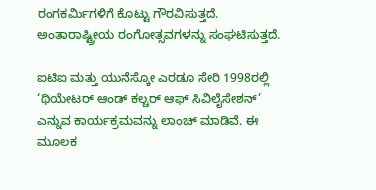ರಂಗಕರ್ಮಿಗಳಿಗೆ ಕೊಟ್ಟು ಗೌರವಿಸುತ್ತದೆ. ಅಂತಾರಾಷ್ಟ್ರೀಯ ರಂಗೋತ್ಸವಗಳನ್ನು ಸಂಘಟಿಸುತ್ತದೆ.

ಐಟಿಐ ಮತ್ತು ಯುನೆಸ್ಕೋ ಎರಡೂ ಸೇರಿ 1998ರಲ್ಲಿ ‘ಥಿಯೇಟರ್ ಆಂಡ್ ಕಲ್ಚರ್ ಆಫ್ ಸಿವಿಲೈಸೇಶನ್’ ಎನ್ನುವ ಕಾರ್ಯಕ್ರಮವನ್ನು ಲಾಂಚ್ ಮಾಡಿವೆ. ಈ ಮೂಲಕ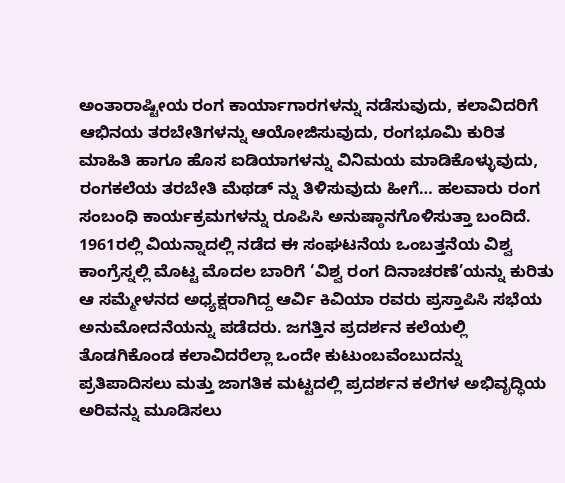ಅಂತಾರಾಷ್ಟೀಯ ರಂಗ ಕಾರ್ಯಾಗಾರಗಳನ್ನು ನಡೆಸುವುದು, ಕಲಾವಿದರಿಗೆ ಆಭಿನಯ ತರಬೇತಿಗಳನ್ನು ಆಯೋಜಿಸುವುದು, ರಂಗಭೂಮಿ ಕುರಿತ ಮಾಹಿತಿ ಹಾಗೂ ಹೊಸ ಐಡಿಯಾಗಳನ್ನು ವಿನಿಮಯ ಮಾಡಿಕೊಳ್ಳುವುದು, ರಂಗಕಲೆಯ ತರಬೇತಿ ಮೆಥಡ್ ನ್ನು ತಿಳಿಸುವುದು ಹೀಗೆ… ಹಲವಾರು ರಂಗ ಸಂಬಂಧಿ ಕಾರ್ಯಕ್ರಮಗಳನ್ನು ರೂಪಿಸಿ ಅನುಷ್ಠಾನಗೊಳಿಸುತ್ತಾ ಬಂದಿದೆ.
1961ರಲ್ಲಿ ವಿಯನ್ನಾದಲ್ಲಿ ನಡೆದ ಈ ಸಂಘಟನೆಯ ಒಂಬತ್ತನೆಯ ವಿಶ್ವ ಕಾಂಗ್ರೆಸ್ನಲ್ಲಿ ಮೊಟ್ಟ ಮೊದಲ ಬಾರಿಗೆ ‘ವಿಶ್ವ ರಂಗ ದಿನಾಚರಣೆ’ಯನ್ನು ಕುರಿತು ಆ ಸಮ್ಮೇಳನದ ಅಧ್ಯಕ್ಷರಾಗಿದ್ದ ಆರ್ವಿ ಕಿವಿಯಾ ರವರು ಪ್ರಸ್ತಾಪಿಸಿ ಸಭೆಯ ಅನುಮೋದನೆಯನ್ನು ಪಡೆದರು. ಜಗತ್ತಿನ ಪ್ರದರ್ಶನ ಕಲೆಯಲ್ಲಿ ತೊಡಗಿಕೊಂಡ ಕಲಾವಿದರೆಲ್ಲಾ ಒಂದೇ ಕುಟುಂಬವೆಂಬುದನ್ನು ಪ್ರತಿಪಾದಿಸಲು ಮತ್ತು ಜಾಗತಿಕ ಮಟ್ಟದಲ್ಲಿ ಪ್ರದರ್ಶನ ಕಲೆಗಳ ಅಭಿವೃದ್ಧಿಯ ಅರಿವನ್ನು ಮೂಡಿಸಲು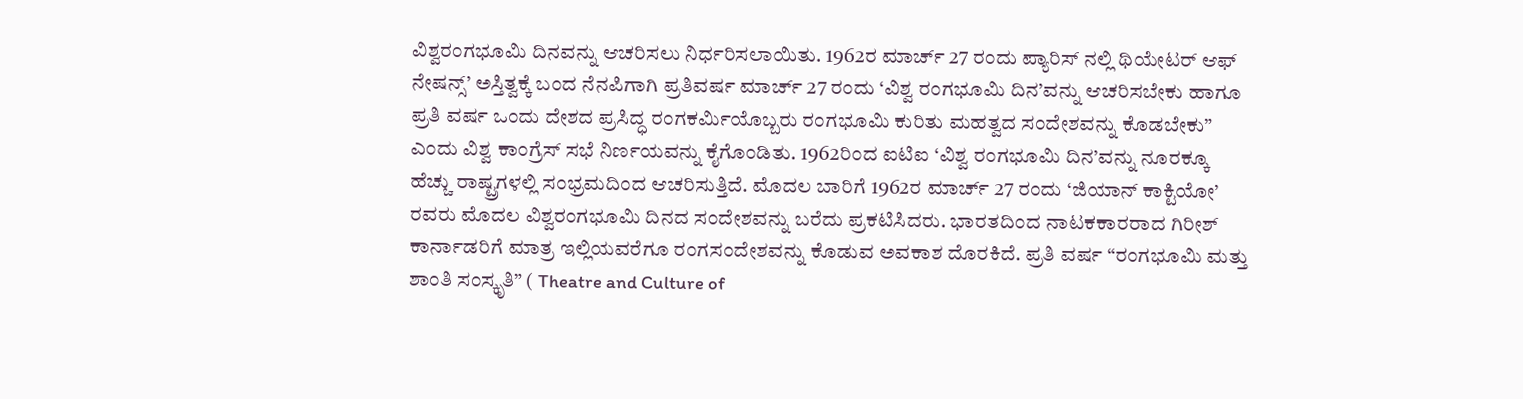ವಿಶ್ವರಂಗಭೂಮಿ ದಿನವನ್ನು ಆಚರಿಸಲು ನಿರ್ಧರಿಸಲಾಯಿತು. 1962ರ ಮಾರ್ಚ್ 27 ರಂದು ಪ್ಯಾರಿಸ್ ನಲ್ಲಿ ಥಿಯೇಟರ್ ಆಫ್ ನೇಷನ್ಸ್’ ಅಸ್ತಿತ್ವಕ್ಕೆ ಬಂದ ನೆನಪಿಗಾಗಿ ಪ್ರತಿವರ್ಷ ಮಾರ್ಚ್ 27 ರಂದು ‘ವಿಶ್ವ ರಂಗಭೂಮಿ ದಿನ’ವನ್ನು ಆಚರಿಸಬೇಕು ಹಾಗೂ ಪ್ರತಿ ವರ್ಷ ಒಂದು ದೇಶದ ಪ್ರಸಿದ್ಧ ರಂಗಕರ್ಮಿಯೊಬ್ಬರು ರಂಗಭೂಮಿ ಕುರಿತು ಮಹತ್ವದ ಸಂದೇಶವನ್ನು ಕೊಡಬೇಕು” ಎಂದು ವಿಶ್ವ ಕಾಂಗ್ರೆಸ್ ಸಭೆ ನಿರ್ಣಯವನ್ನು ಕೈಗೊಂಡಿತು. 1962ರಿಂದ ಐಟಿಐ ‘ವಿಶ್ವ ರಂಗಭೂಮಿ ದಿನ’ವನ್ನು ನೂರಕ್ಕೂ ಹೆಚ್ಚು ರಾಷ್ಟ್ರಗಳಲ್ಲಿ ಸಂಭ್ರಮದಿಂದ ಆಚರಿಸುತ್ತಿದೆ. ಮೊದಲ ಬಾರಿಗೆ 1962ರ ಮಾರ್ಚ್ 27 ರಂದು ‘ಜಿಯಾನ್ ಕಾಕ್ಟಿಯೋ’ ರವರು ಮೊದಲ ವಿಶ್ವರಂಗಭೂಮಿ ದಿನದ ಸಂದೇಶವನ್ನು ಬರೆದು ಪ್ರಕಟಿಸಿದರು. ಭಾರತದಿಂದ ನಾಟಕಕಾರರಾದ ಗಿರೀಶ್ ಕಾರ್ನಾಡರಿಗೆ ಮಾತ್ರ ಇಲ್ಲಿಯವರೆಗೂ ರಂಗಸಂದೇಶವನ್ನು ಕೊಡುವ ಅವಕಾಶ ದೊರಕಿದೆ. ಪ್ರತಿ ವರ್ಷ “ರಂಗಭೂಮಿ ಮತ್ತು ಶಾಂತಿ ಸಂಸ್ಕೃತಿ” ( Theatre and Culture of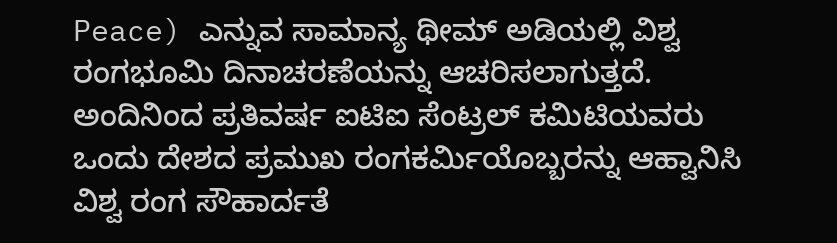Peace) ಎನ್ನುವ ಸಾಮಾನ್ಯ ಥೀಮ್ ಅಡಿಯಲ್ಲಿ ವಿಶ್ವ ರಂಗಭೂಮಿ ದಿನಾಚರಣೆಯನ್ನು ಆಚರಿಸಲಾಗುತ್ತದೆ.
ಅಂದಿನಿಂದ ಪ್ರತಿವರ್ಷ ಐಟಿಐ ಸೆಂಟ್ರಲ್ ಕಮಿಟಿಯವರು ಒಂದು ದೇಶದ ಪ್ರಮುಖ ರಂಗಕರ್ಮಿಯೊಬ್ಬರನ್ನು ಆಹ್ವಾನಿಸಿ ವಿಶ್ವ ರಂಗ ಸೌಹಾರ್ದತೆ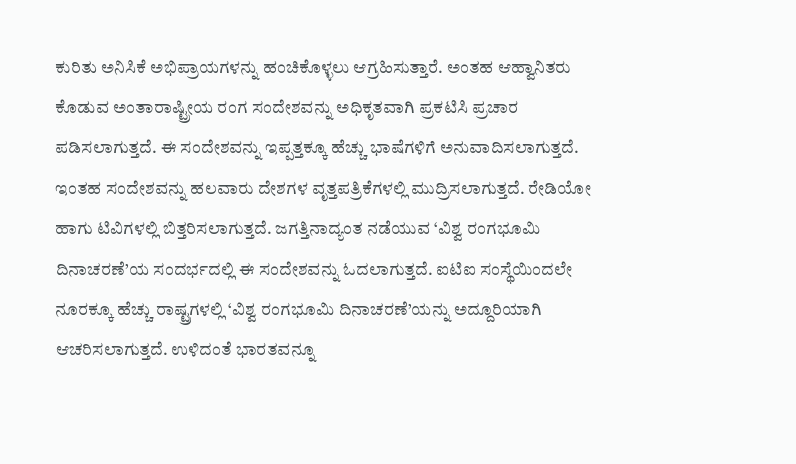ಕುರಿತು ಅನಿಸಿಕೆ ಅಭಿಪ್ರಾಯಗಳನ್ನು ಹಂಚಿಕೊಳ್ಳಲು ಆಗ್ರಹಿಸುತ್ತಾರೆ. ಅಂತಹ ಆಹ್ವಾನಿತರು ಕೊಡುವ ಅಂತಾರಾಷ್ಟ್ರೀಯ ರಂಗ ಸಂದೇಶವನ್ನು ಅಧಿಕೃತವಾಗಿ ಪ್ರಕಟಿಸಿ ಪ್ರಚಾರ ಪಡಿಸಲಾಗುತ್ತದೆ. ಈ ಸಂದೇಶವನ್ನು ಇಪ್ಪತ್ತಕ್ಕೂ ಹೆಚ್ಚು ಭಾಷೆಗಳಿಗೆ ಅನುವಾದಿಸಲಾಗುತ್ತದೆ. ಇಂತಹ ಸಂದೇಶವನ್ನು ಹಲವಾರು ದೇಶಗಳ ವೃತ್ತಪತ್ರಿಕೆಗಳಲ್ಲಿ ಮುದ್ರಿಸಲಾಗುತ್ತದೆ. ರೇಡಿಯೋ ಹಾಗು ಟಿವಿಗಳಲ್ಲಿ ಬಿತ್ತರಿಸಲಾಗುತ್ತದೆ. ಜಗತ್ತಿನಾದ್ಯಂತ ನಡೆಯುವ ‘ವಿಶ್ವ ರಂಗಭೂಮಿ ದಿನಾಚರಣೆ’ಯ ಸಂದರ್ಭದಲ್ಲಿ ಈ ಸಂದೇಶವನ್ನು ಓದಲಾಗುತ್ತದೆ. ಐಟಿಐ ಸಂಸ್ಥೆಯಿಂದಲೇ ನೂರಕ್ಕೂ ಹೆಚ್ಚು ರಾಷ್ಟ್ರಗಳಲ್ಲಿ ‘ವಿಶ್ವ ರಂಗಭೂಮಿ ದಿನಾಚರಣೆ’ಯನ್ನು ಅದ್ದೂರಿಯಾಗಿ ಆಚರಿಸಲಾಗುತ್ತದೆ. ಉಳಿದಂತೆ ಭಾರತವನ್ನೂ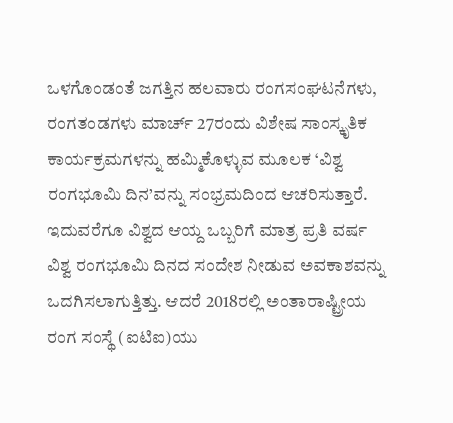ಒಳಗೊಂಡಂತೆ ಜಗತ್ತಿನ ಹಲವಾರು ರಂಗಸಂಘಟನೆಗಳು, ರಂಗತಂಡಗಳು ಮಾರ್ಚ್ 27ರಂದು ವಿಶೇಷ ಸಾಂಸ್ಕೃತಿಕ ಕಾರ್ಯಕ್ರಮಗಳನ್ನು ಹಮ್ಮಿಕೊಳ್ಳುವ ಮೂಲಕ ‘ವಿಶ್ವ ರಂಗಭೂಮಿ ದಿನ’ವನ್ನು ಸಂಭ್ರಮದಿಂದ ಆಚರಿಸುತ್ತಾರೆ.
ಇದುವರೆಗೂ ವಿಶ್ವದ ಆಯ್ದ ಒಬ್ಬರಿಗೆ ಮಾತ್ರ ಪ್ರತಿ ವರ್ಷ ವಿಶ್ವ ರಂಗಭೂಮಿ ದಿನದ ಸಂದೇಶ ನೀಡುವ ಅವಕಾಶವನ್ನು ಒದಗಿಸಲಾಗುತ್ತಿತ್ತು. ಆದರೆ 2018ರಲ್ಲಿ ಅಂತಾರಾಷ್ಟ್ರೀಯ ರಂಗ ಸಂಸ್ಥೆ (ಐಟಿಐ)ಯು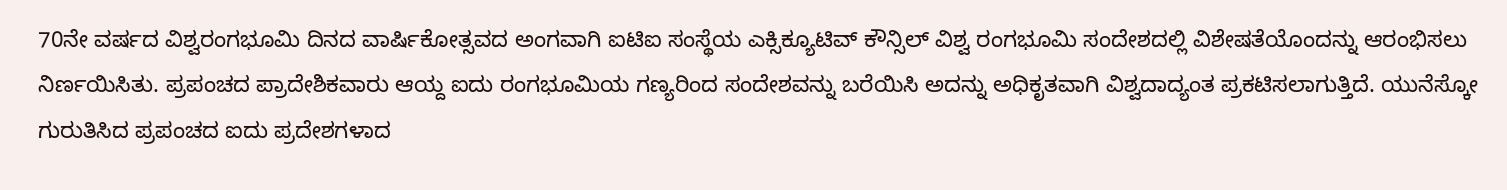70ನೇ ವರ್ಷದ ವಿಶ್ವರಂಗಭೂಮಿ ದಿನದ ವಾರ್ಷಿಕೋತ್ಸವದ ಅಂಗವಾಗಿ ಐಟಿಐ ಸಂಸ್ಥೆಯ ಎಕ್ಸಿಕ್ಯೂಟಿವ್ ಕೌನ್ಸಿಲ್ ವಿಶ್ವ ರಂಗಭೂಮಿ ಸಂದೇಶದಲ್ಲಿ ವಿಶೇಷತೆಯೊಂದನ್ನು ಆರಂಭಿಸಲು ನಿರ್ಣಯಿಸಿತು. ಪ್ರಪಂಚದ ಪ್ರಾದೇಶಿಕವಾರು ಆಯ್ದ ಐದು ರಂಗಭೂಮಿಯ ಗಣ್ಯರಿಂದ ಸಂದೇಶವನ್ನು ಬರೆಯಿಸಿ ಅದನ್ನು ಅಧಿಕೃತವಾಗಿ ವಿಶ್ವದಾದ್ಯಂತ ಪ್ರಕಟಿಸಲಾಗುತ್ತಿದೆ. ಯುನೆಸ್ಕೋ ಗುರುತಿಸಿದ ಪ್ರಪಂಚದ ಐದು ಪ್ರದೇಶಗಳಾದ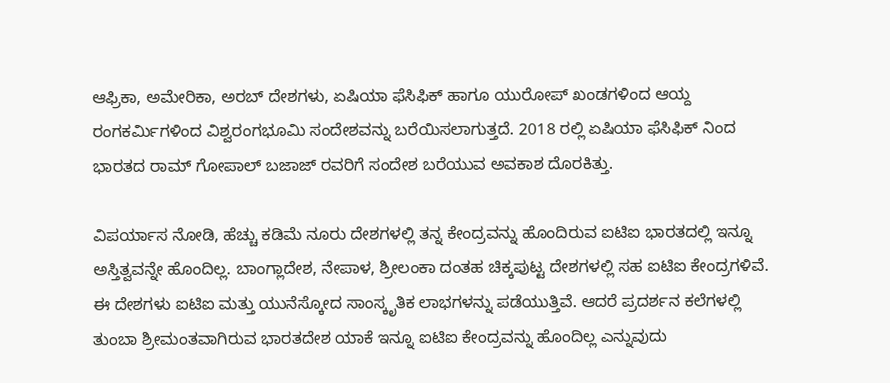ಆಫ್ರಿಕಾ, ಅಮೇರಿಕಾ, ಅರಬ್ ದೇಶಗಳು, ಏಷಿಯಾ ಫೆಸಿಫಿಕ್ ಹಾಗೂ ಯುರೋಪ್ ಖಂಡಗಳಿಂದ ಆಯ್ದ ರಂಗಕರ್ಮಿಗಳಿಂದ ವಿಶ್ವರಂಗಭೂಮಿ ಸಂದೇಶವನ್ನು ಬರೆಯಿಸಲಾಗುತ್ತದೆ. 2018 ರಲ್ಲಿ ಏಷಿಯಾ ಫೆಸಿಫಿಕ್ ನಿಂದ ಭಾರತದ ರಾಮ್ ಗೋಪಾಲ್ ಬಜಾಜ್ ರವರಿಗೆ ಸಂದೇಶ ಬರೆಯುವ ಅವಕಾಶ ದೊರಕಿತ್ತು.

ವಿಪರ್ಯಾಸ ನೋಡಿ, ಹೆಚ್ಚು ಕಡಿಮೆ ನೂರು ದೇಶಗಳಲ್ಲಿ ತನ್ನ ಕೇಂದ್ರವನ್ನು ಹೊಂದಿರುವ ಐಟಿಐ ಭಾರತದಲ್ಲಿ ಇನ್ನೂ ಅಸ್ತಿತ್ವವನ್ನೇ ಹೊಂದಿಲ್ಲ. ಬಾಂಗ್ಲಾದೇಶ, ನೇಪಾಳ, ಶ್ರೀಲಂಕಾ ದಂತಹ ಚಿಕ್ಕಪುಟ್ಟ ದೇಶಗಳಲ್ಲಿ ಸಹ ಐಟಿಐ ಕೇಂದ್ರಗಳಿವೆ. ಈ ದೇಶಗಳು ಐಟಿಐ ಮತ್ತು ಯುನೆಸ್ಕೋದ ಸಾಂಸ್ಕೃತಿಕ ಲಾಭಗಳನ್ನು ಪಡೆಯುತ್ತಿವೆ. ಆದರೆ ಪ್ರದರ್ಶನ ಕಲೆಗಳಲ್ಲಿ ತುಂಬಾ ಶ್ರೀಮಂತವಾಗಿರುವ ಭಾರತದೇಶ ಯಾಕೆ ಇನ್ನೂ ಐಟಿಐ ಕೇಂದ್ರವನ್ನು ಹೊಂದಿಲ್ಲ ಎನ್ನುವುದು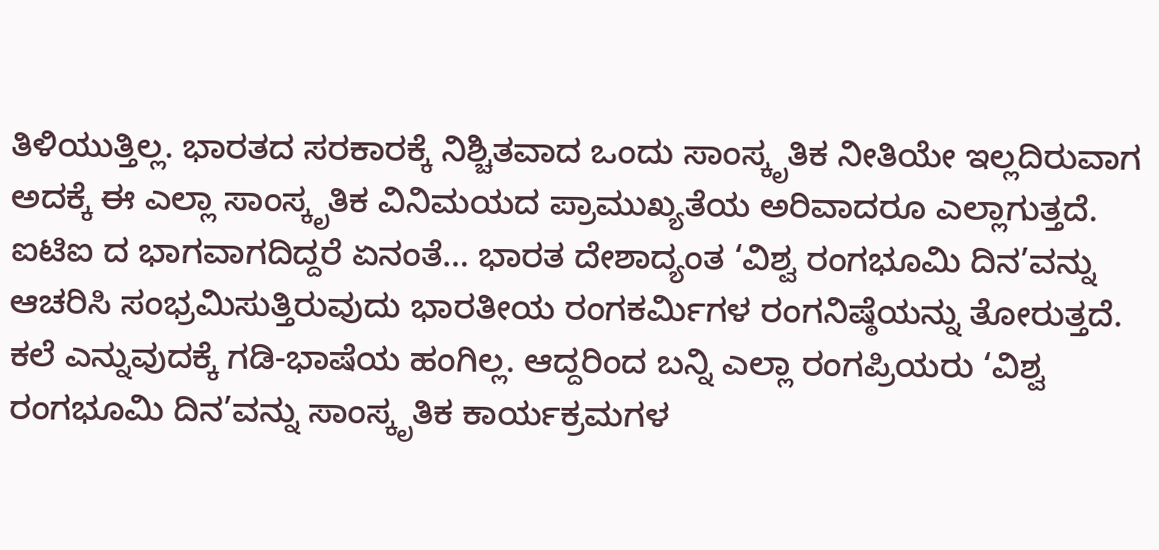ತಿಳಿಯುತ್ತಿಲ್ಲ. ಭಾರತದ ಸರಕಾರಕ್ಕೆ ನಿಶ್ಚಿತವಾದ ಒಂದು ಸಾಂಸ್ಕೃತಿಕ ನೀತಿಯೇ ಇಲ್ಲದಿರುವಾಗ ಅದಕ್ಕೆ ಈ ಎಲ್ಲಾ ಸಾಂಸ್ಕೃತಿಕ ವಿನಿಮಯದ ಪ್ರಾಮುಖ್ಯತೆಯ ಅರಿವಾದರೂ ಎಲ್ಲಾಗುತ್ತದೆ. ಐಟಿಐ ದ ಭಾಗವಾಗದಿದ್ದರೆ ಏನಂತೆ… ಭಾರತ ದೇಶಾದ್ಯಂತ ‘ವಿಶ್ವ ರಂಗಭೂಮಿ ದಿನ’ವನ್ನು ಆಚರಿಸಿ ಸಂಭ್ರಮಿಸುತ್ತಿರುವುದು ಭಾರತೀಯ ರಂಗಕರ್ಮಿಗಳ ರಂಗನಿಷ್ಠೆಯನ್ನು ತೋರುತ್ತದೆ. ಕಲೆ ಎನ್ನುವುದಕ್ಕೆ ಗಡಿ-ಭಾಷೆಯ ಹಂಗಿಲ್ಲ. ಆದ್ದರಿಂದ ಬನ್ನಿ ಎಲ್ಲಾ ರಂಗಪ್ರಿಯರು ‘ವಿಶ್ವ ರಂಗಭೂಮಿ ದಿನ’ವನ್ನು ಸಾಂಸ್ಕೃತಿಕ ಕಾರ್ಯಕ್ರಮಗಳ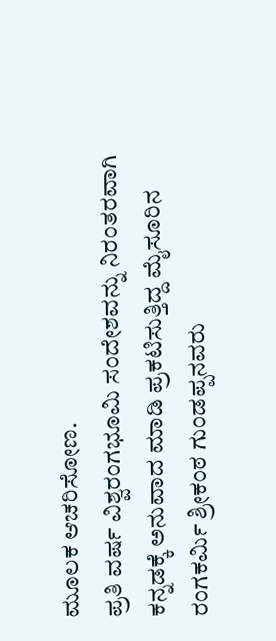ಮೂಲಕ ಆಚರಿಸೋಣ.
ಪ್ರತಿ ವರ್ಷ ವಿಶ್ವರಂಗಭೂಮಿ ಸಂದೇಶವನ್ನು ನಿರಂತರವಾಗಿ ಕನ್ನಡಕ್ಕೆ ಅನುವಾದ ಮಾಡಿ ಪ್ರಕಟಿಸುತ್ತಿದ್ದ ಮೈಸೂರಿನ ರಂಗಕರ್ಮಿ ಶ್ರೀಕಂಠ ಗುಂಡಪ್ಪನವರು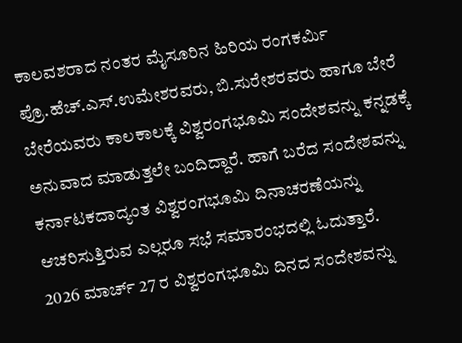ಕಾಲವಶರಾದ ನಂತರ ಮೈಸೂರಿನ ಹಿರಿಯ ರಂಗಕರ್ಮಿ ಪ್ರೊ.ಹೆಚ್.ಎಸ್.ಉಮೇಶರವರು, ಬಿ.ಸುರೇಶರವರು ಹಾಗೂ ಬೇರೆ ಬೇರೆಯವರು ಕಾಲಕಾಲಕ್ಕೆ ವಿಶ್ವರಂಗಭೂಮಿ ಸಂದೇಶವನ್ನು ಕನ್ನಡಕ್ಕೆ ಅನುವಾದ ಮಾಡುತ್ತಲೇ ಬಂದಿದ್ದಾರೆ. ಹಾಗೆ ಬರೆದ ಸಂದೇಶವನ್ನು ಕರ್ನಾಟಕದಾದ್ಯಂತ ವಿಶ್ವರಂಗಭೂಮಿ ದಿನಾಚರಣೆಯನ್ನು ಆಚರಿಸುತ್ತಿರುವ ಎಲ್ಲರೂ ಸಭೆ ಸಮಾರಂಭದಲ್ಲಿ ಓದುತ್ತಾರೆ.
2026 ಮಾರ್ಚ್ 27 ರ ವಿಶ್ವರಂಗಭೂಮಿ ದಿನದ ಸಂದೇಶವನ್ನು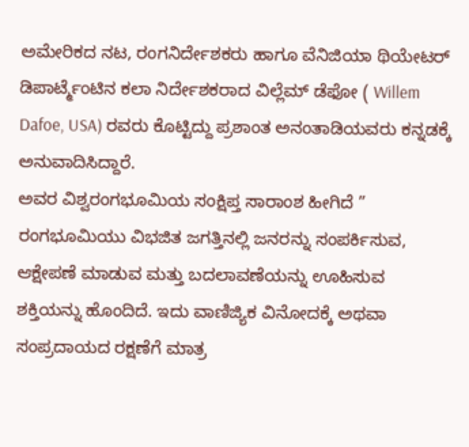ಅಮೇರಿಕದ ನಟ, ರಂಗನಿರ್ದೇಶಕರು ಹಾಗೂ ವೆನಿಜಿಯಾ ಥಿಯೇಟರ್ ಡಿಪಾರ್ಟ್ಮೆಂಟಿನ ಕಲಾ ನಿರ್ದೇಶಕರಾದ ವಿಲ್ಲೆಮ್ ಡೆಫೋ ( Willem Dafoe, USA) ರವರು ಕೊಟ್ಟಿದ್ದು ಪ್ರಶಾಂತ ಅನಂತಾಡಿಯವರು ಕನ್ನಡಕ್ಕೆ ಅನುವಾದಿಸಿದ್ದಾರೆ.
ಅವರ ವಿಶ್ವರಂಗಭೂಮಿಯ ಸಂಕ್ಷಿಪ್ತ ಸಾರಾಂಶ ಹೀಗಿದೆ ” ರಂಗಭೂಮಿಯು ವಿಭಜಿತ ಜಗತ್ತಿನಲ್ಲಿ ಜನರನ್ನು ಸಂಪರ್ಕಿಸುವ, ಆಕ್ಷೇಪಣೆ ಮಾಡುವ ಮತ್ತು ಬದಲಾವಣೆಯನ್ನು ಊಹಿಸುವ ಶಕ್ತಿಯನ್ನು ಹೊಂದಿದೆ. ಇದು ವಾಣಿಜ್ಯಿಕ ವಿನೋದಕ್ಕೆ ಅಥವಾ ಸಂಪ್ರದಾಯದ ರಕ್ಷಣೆಗೆ ಮಾತ್ರ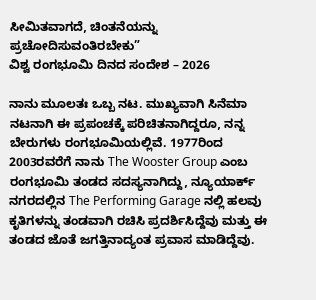ಸೀಮಿತವಾಗದೆ, ಚಿಂತನೆಯನ್ನು ಪ್ರಚೋದಿಸುವಂತಿರಬೇಕು”
ವಿಶ್ವ ರಂಗಭೂಮಿ ದಿನದ ಸಂದೇಶ – 2026

ನಾನು ಮೂಲತಃ ಒಬ್ಬ ನಟ. ಮುಖ್ಯವಾಗಿ ಸಿನೆಮಾ ನಟನಾಗಿ ಈ ಪ್ರಪಂಚಕ್ಕೆ ಪರಿಚಿತನಾಗಿದ್ದರೂ, ನನ್ನ ಬೇರುಗಳು ರಂಗಭೂಮಿಯಲ್ಲಿವೆ. 1977ರಿಂದ 2003ರವರೆಗೆ ನಾನು The Wooster Group ಎಂಬ ರಂಗಭೂಮಿ ತಂಡದ ಸದಸ್ಯನಾಗಿದ್ದು, ನ್ಯೂಯಾರ್ಕ್ ನಗರದಲ್ಲಿನ The Performing Garage ನಲ್ಲಿ ಹಲವು ಕೃತಿಗಳನ್ನು ತಂಡವಾಗಿ ರಚಿಸಿ ಪ್ರದರ್ಶಿಸಿದ್ದೆವು ಮತ್ತು ಈ ತಂಡದ ಜೊತೆ ಜಗತ್ತಿನಾದ್ಯಂತ ಪ್ರವಾಸ ಮಾಡಿದ್ದೆವು.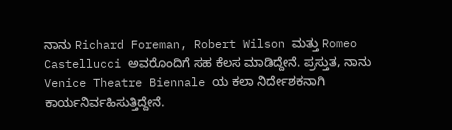ನಾನು Richard Foreman, Robert Wilson ಮತ್ತು Romeo Castellucci ಅವರೊಂದಿಗೆ ಸಹ ಕೆಲಸ ಮಾಡಿದ್ದೇನೆ. ಪ್ರಸ್ತುತ, ನಾನು Venice Theatre Biennale ಯ ಕಲಾ ನಿರ್ದೇಶಕನಾಗಿ ಕಾರ್ಯನಿರ್ವಹಿಸುತ್ತಿದ್ದೇನೆ.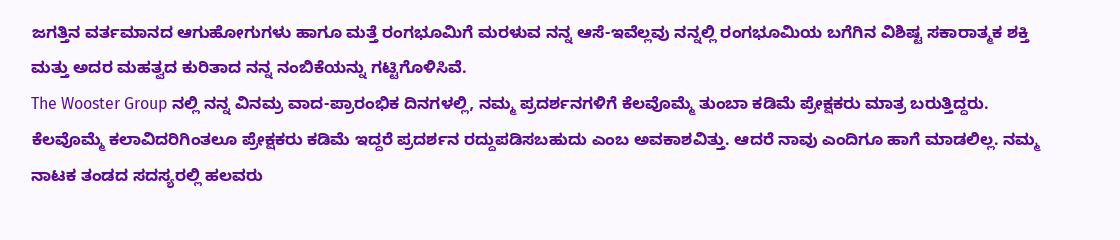ಜಗತ್ತಿನ ವರ್ತಮಾನದ ಆಗುಹೋಗುಗಳು ಹಾಗೂ ಮತ್ತೆ ರಂಗಭೂಮಿಗೆ ಮರಳುವ ನನ್ನ ಆಸೆ-ಇವೆಲ್ಲವು ನನ್ನಲ್ಲಿ ರಂಗಭೂಮಿಯ ಬಗೆಗಿನ ವಿಶಿಷ್ಟ ಸಕಾರಾತ್ಮಕ ಶಕ್ತಿ ಮತ್ತು ಅದರ ಮಹತ್ವದ ಕುರಿತಾದ ನನ್ನ ನಂಬಿಕೆಯನ್ನು ಗಟ್ಟಿಗೊಳಿಸಿವೆ.
The Wooster Group ನಲ್ಲಿ ನನ್ನ ವಿನಮ್ರ ವಾದ-ಪ್ರಾರಂಭಿಕ ದಿನಗಳಲ್ಲಿ, ನಮ್ಮ ಪ್ರದರ್ಶನಗಳಿಗೆ ಕೆಲವೊಮ್ಮೆ ತುಂಬಾ ಕಡಿಮೆ ಪ್ರೇಕ್ಷಕರು ಮಾತ್ರ ಬರುತ್ತಿದ್ದರು. ಕೆಲವೊಮ್ಮೆ ಕಲಾವಿದರಿಗಿಂತಲೂ ಪ್ರೇಕ್ಷಕರು ಕಡಿಮೆ ಇದ್ದರೆ ಪ್ರದರ್ಶನ ರದ್ದುಪಡಿಸಬಹುದು ಎಂಬ ಅವಕಾಶವಿತ್ತು. ಆದರೆ ನಾವು ಎಂದಿಗೂ ಹಾಗೆ ಮಾಡಲಿಲ್ಲ. ನಮ್ಮ ನಾಟಕ ತಂಡದ ಸದಸ್ಯರಲ್ಲಿ ಹಲವರು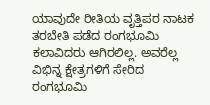ಯಾವುದೇ ರೀತಿಯ ವೃತ್ತಿಪರ ನಾಟಕ ತರಬೇತಿ ಪಡೆದ ರಂಗಭೂಮಿ ಕಲಾವಿದರು ಆಗಿರಲಿಲ್ಲ. ಅವರೆಲ್ಲ ವಿಭಿನ್ನ ಕ್ಷೇತ್ರಗಳಿಗೆ ಸೇರಿದ ರಂಗಭೂಮಿ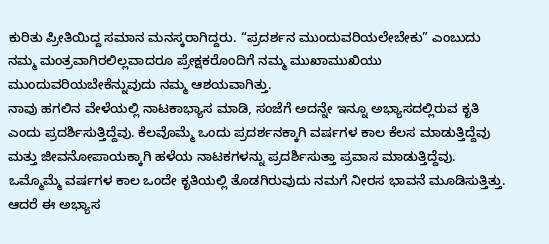ಕುರಿತು ಪ್ರೀತಿಯಿದ್ದ ಸಮಾನ ಮನಸ್ಕರಾಗಿದ್ದರು. “ಪ್ರದರ್ಶನ ಮುಂದುವರಿಯಲೇಬೇಕು” ಎಂಬುದು ನಮ್ಮ ಮಂತ್ರವಾಗಿರಲಿಲ್ಲವಾದರೂ ಪ್ರೇಕ್ಷಕರೊಂದಿಗೆ ನಮ್ಮ ಮುಖಾಮುಖಿಯು ಮುಂದುವರಿಯಬೇಕೆನ್ನುವುದು ನಮ್ಮ ಆಶಯವಾಗಿತ್ತು.
ನಾವು ಹಗಲಿನ ವೇಳೆಯಲ್ಲಿ ನಾಟಕಾಭ್ಯಾಸ ಮಾಡಿ, ಸಂಜೆಗೆ ಅದನ್ನೇ ಇನ್ನೂ ಅಭ್ಯಾಸದಲ್ಲಿರುವ ಕೃತಿ ಎಂದು ಪ್ರದರ್ಶಿಸುತ್ತಿದ್ದೆವು. ಕೆಲವೊಮ್ಮೆ ಒಂದು ಪ್ರದರ್ಶನಕ್ಕಾಗಿ ವರ್ಷಗಳ ಕಾಲ ಕೆಲಸ ಮಾಡುತ್ತಿದ್ದೆವು ಮತ್ತು ಜೀವನೋಪಾಯಕ್ಕಾಗಿ ಹಳೆಯ ನಾಟಕಗಳನ್ನು ಪ್ರದರ್ಶಿಸುತ್ತಾ ಪ್ರವಾಸ ಮಾಡುತ್ತಿದ್ದೆವು. ಒಮ್ಮೊಮ್ಮೆ ವರ್ಷಗಳ ಕಾಲ ಒಂದೇ ಕೃತಿಯಲ್ಲಿ ತೊಡಗಿರುವುದು ನಮಗೆ ನೀರಸ ಭಾವನೆ ಮೂಡಿಸುತ್ತಿತ್ತು. ಆದರೆ ಈ ಅಭ್ಯಾಸ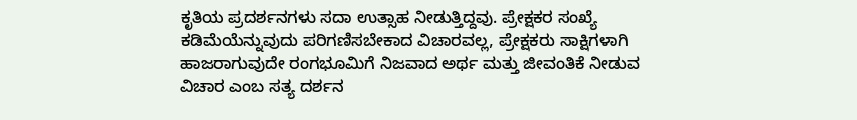ಕೃತಿಯ ಪ್ರದರ್ಶನಗಳು ಸದಾ ಉತ್ಸಾಹ ನೀಡುತ್ತಿದ್ದವು. ಪ್ರೇಕ್ಷಕರ ಸಂಖ್ಯೆ ಕಡಿಮೆಯೆನ್ನುವುದು ಪರಿಗಣಿಸಬೇಕಾದ ವಿಚಾರವಲ್ಲ, ಪ್ರೇಕ್ಷಕರು ಸಾಕ್ಷಿಗಳಾಗಿ ಹಾಜರಾಗುವುದೇ ರಂಗಭೂಮಿಗೆ ನಿಜವಾದ ಅರ್ಥ ಮತ್ತು ಜೀವಂತಿಕೆ ನೀಡುವ ವಿಚಾರ ಎಂಬ ಸತ್ಯ ದರ್ಶನ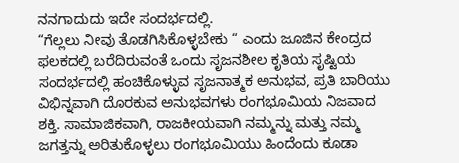ನನಗಾದುದು ಇದೇ ಸಂದರ್ಭದಲ್ಲಿ.
“ಗೆಲ್ಲಲು ನೀವು ತೊಡಗಿಸಿಕೊಳ್ಳಬೇಕು “ ಎಂದು ಜೂಜಿನ ಕೇಂದ್ರದ ಫಲಕದಲ್ಲಿ ಬರೆದಿರುವಂತೆ ಒಂದು ಸೃಜನಶೀಲ ಕೃತಿಯ ಸೃಷ್ಟಿಯ ಸಂದರ್ಭದಲ್ಲಿ ಹಂಚಿಕೊಳ್ಳುವ ಸೃಜನಾತ್ಮಕ ಅನುಭವ, ಪ್ರತಿ ಬಾರಿಯು ವಿಭಿನ್ನವಾಗಿ ದೊರಕುವ ಅನುಭವಗಳು ರಂಗಭೂಮಿಯ ನಿಜವಾದ ಶಕ್ತಿ. ಸಾಮಾಜಿಕವಾಗಿ, ರಾಜಕೀಯವಾಗಿ ನಮ್ಮನ್ನು ಮತ್ತು ನಮ್ಮ ಜಗತ್ತನ್ನು ಅರಿತುಕೊಳ್ಳಲು ರಂಗಭೂಮಿಯು ಹಿಂದೆಂದು ಕೂಡಾ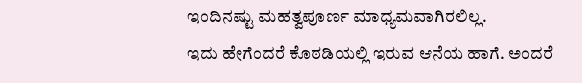ಇಂದಿನಷ್ಟು ಮಹತ್ವಪೂರ್ಣ ಮಾಧ್ಯಮವಾಗಿರಲಿಲ್ಲ.
ಇದು ಹೇಗೆಂದರೆ ಕೊಠಡಿಯಲ್ಲಿ ಇರುವ ಆನೆಯ ಹಾಗೆ. ಅಂದರೆ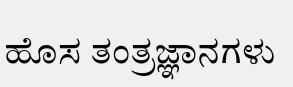ಹೊಸ ತಂತ್ರಜ್ಞಾನಗಳು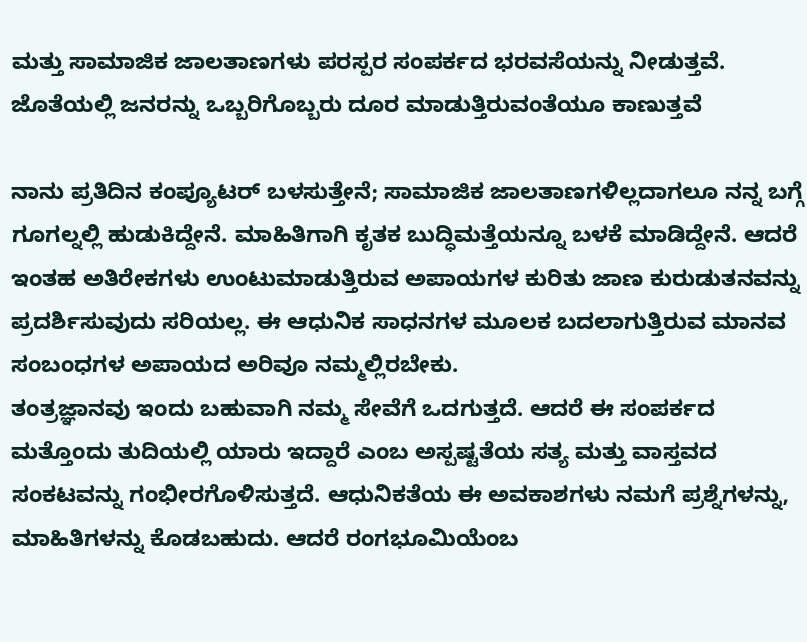ಮತ್ತು ಸಾಮಾಜಿಕ ಜಾಲತಾಣಗಳು ಪರಸ್ಪರ ಸಂಪರ್ಕದ ಭರವಸೆಯನ್ನು ನೀಡುತ್ತವೆ. ಜೊತೆಯಲ್ಲಿ ಜನರನ್ನು ಒಬ್ಬರಿಗೊಬ್ಬರು ದೂರ ಮಾಡುತ್ತಿರುವಂತೆಯೂ ಕಾಣುತ್ತವೆ

ನಾನು ಪ್ರತಿದಿನ ಕಂಪ್ಯೂಟರ್ ಬಳಸುತ್ತೇನೆ; ಸಾಮಾಜಿಕ ಜಾಲತಾಣಗಳಿಲ್ಲದಾಗಲೂ ನನ್ನ ಬಗ್ಗೆ ಗೂಗಲ್ನಲ್ಲಿ ಹುಡುಕಿದ್ದೇನೆ. ಮಾಹಿತಿಗಾಗಿ ಕೃತಕ ಬುದ್ಧಿಮತ್ತೆಯನ್ನೂ ಬಳಕೆ ಮಾಡಿದ್ದೇನೆ. ಆದರೆ ಇಂತಹ ಅತಿರೇಕಗಳು ಉಂಟುಮಾಡುತ್ತಿರುವ ಅಪಾಯಗಳ ಕುರಿತು ಜಾಣ ಕುರುಡುತನವನ್ನು ಪ್ರದರ್ಶಿಸುವುದು ಸರಿಯಲ್ಲ. ಈ ಆಧುನಿಕ ಸಾಧನಗಳ ಮೂಲಕ ಬದಲಾಗುತ್ತಿರುವ ಮಾನವ ಸಂಬಂಧಗಳ ಅಪಾಯದ ಅರಿವೂ ನಮ್ಮಲ್ಲಿರಬೇಕು.
ತಂತ್ರಜ್ಞಾನವು ಇಂದು ಬಹುವಾಗಿ ನಮ್ಮ ಸೇವೆಗೆ ಒದಗುತ್ತದೆ. ಆದರೆ ಈ ಸಂಪರ್ಕದ ಮತ್ತೊಂದು ತುದಿಯಲ್ಲಿ ಯಾರು ಇದ್ದಾರೆ ಎಂಬ ಅಸ್ಪಷ್ಟತೆಯ ಸತ್ಯ ಮತ್ತು ವಾಸ್ತವದ ಸಂಕಟವನ್ನು ಗಂಭೀರಗೊಳಿಸುತ್ತದೆ. ಆಧುನಿಕತೆಯ ಈ ಅವಕಾಶಗಳು ನಮಗೆ ಪ್ರಶ್ನೆಗಳನ್ನು, ಮಾಹಿತಿಗಳನ್ನು ಕೊಡಬಹುದು. ಆದರೆ ರಂಗಭೂಮಿಯೆಂಬ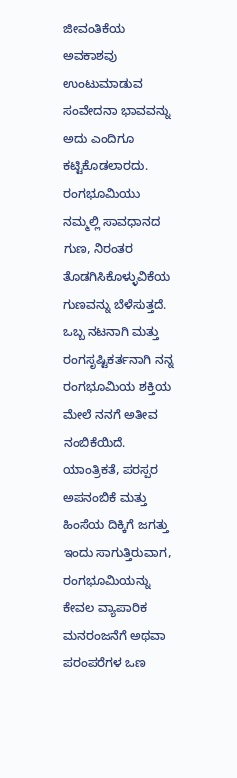ಜೀವಂತಿಕೆಯ ಅವಕಾಶವು ಉಂಟುಮಾಡುವ ಸಂವೇದನಾ ಭಾವವನ್ನು ಅದು ಎಂದಿಗೂ ಕಟ್ಟಿಕೊಡಲಾರದು.
ರಂಗಭೂಮಿಯು ನಮ್ಮಲ್ಲಿ ಸಾವಧಾನದ ಗುಣ, ನಿರಂತರ ತೊಡಗಿಸಿಕೊಳ್ಳುವಿಕೆಯ ಗುಣವನ್ನು ಬೆಳೆಸುತ್ತದೆ. ಒಬ್ಬ ನಟನಾಗಿ ಮತ್ತು ರಂಗಸೃಷ್ಟಿಕರ್ತನಾಗಿ ನನ್ನ ರಂಗಭೂಮಿಯ ಶಕ್ತಿಯ ಮೇಲೆ ನನಗೆ ಅತೀವ ನಂಬಿಕೆಯಿದೆ. ಯಾಂತ್ರಿಕತೆ, ಪರಸ್ಪರ ಅಪನಂಬಿಕೆ ಮತ್ತು ಹಿಂಸೆಯ ದಿಕ್ಕಿಗೆ ಜಗತ್ತು ಇಂದು ಸಾಗುತ್ತಿರುವಾಗ, ರಂಗಭೂಮಿಯನ್ನು ಕೇವಲ ವ್ಯಾಪಾರಿಕ ಮನರಂಜನೆಗೆ ಅಥವಾ ಪರಂಪರೆಗಳ ಒಣ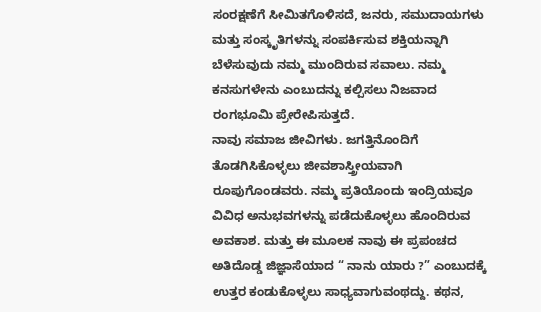ಸಂರಕ್ಷಣೆಗೆ ಸೀಮಿತಗೊಳಿಸದೆ, ಜನರು, ಸಮುದಾಯಗಳು ಮತ್ತು ಸಂಸ್ಕೃತಿಗಳನ್ನು ಸಂಪರ್ಕಿಸುವ ಶಕ್ತಿಯನ್ನಾಗಿ ಬೆಳೆಸುವುದು ನಮ್ಮ ಮುಂದಿರುವ ಸವಾಲು. ನಮ್ಮ ಕನಸುಗಳೇನು ಎಂಬುದನ್ನು ಕಲ್ಪಿಸಲು ನಿಜವಾದ ರಂಗಭೂಮಿ ಪ್ರೇರೇಪಿಸುತ್ತದೆ.
ನಾವು ಸಮಾಜ ಜೀವಿಗಳು. ಜಗತ್ತಿನೊಂದಿಗೆ ತೊಡಗಿಸಿಕೊಳ್ಳಲು ಜೀವಶಾಸ್ತ್ರೀಯವಾಗಿ ರೂಪುಗೊಂಡವರು. ನಮ್ಮ ಪ್ರತಿಯೊಂದು ಇಂದ್ರಿಯವೂ ವಿವಿಧ ಅನುಭವಗಳನ್ನು ಪಡೆದುಕೊಳ್ಳಲು ಹೊಂದಿರುವ ಅವಕಾಶ. ಮತ್ತು ಈ ಮೂಲಕ ನಾವು ಈ ಪ್ರಪಂಚದ ಅತಿದೊಡ್ಡ ಜಿಜ್ಞಾಸೆಯಾದ “ ನಾನು ಯಾರು ?” ಎಂಬುದಕ್ಕೆ ಉತ್ತರ ಕಂಡುಕೊಳ್ಳಲು ಸಾಧ್ಯವಾಗುವಂಥದ್ದು. ಕಥನ,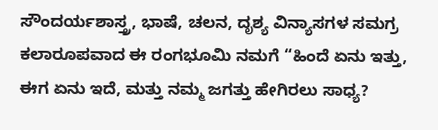ಸೌಂದರ್ಯಶಾಸ್ತ್ರ, ಭಾಷೆ, ಚಲನ, ದೃಶ್ಯ ವಿನ್ಯಾಸಗಳ ಸಮಗ್ರ ಕಲಾರೂಪವಾದ ಈ ರಂಗಭೂಮಿ ನಮಗೆ “ಹಿಂದೆ ಏನು ಇತ್ತು, ಈಗ ಏನು ಇದೆ, ಮತ್ತು ನಮ್ಮ ಜಗತ್ತು ಹೇಗಿರಲು ಸಾಧ್ಯ?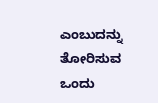ಎಂಬುದನ್ನು ತೋರಿಸುವ ಒಂದು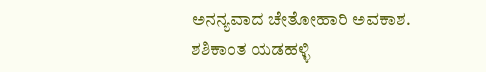ಅನನ್ಯವಾದ ಚೇತೋಹಾರಿ ಅವಕಾಶ.
ಶಶಿಕಾಂತ ಯಡಹಳ್ಳಿ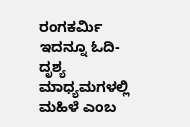ರಂಗಕರ್ಮಿ
ಇದನ್ನೂ ಓದಿ- ದೃಶ್ಯ ಮಾಧ್ಯಮಗಳಲ್ಲಿ ಮಹಿಳೆ ಎಂಬ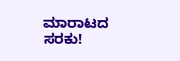ಮಾರಾಟದ ಸರಕು!